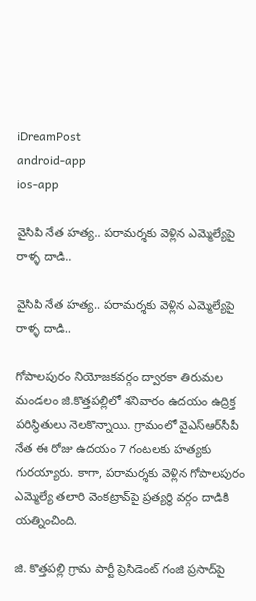iDreamPost
android-app
ios-app

వైసిపి నేత హత్య.. పరామర్శకు వెళ్లిన ఎమ్మెల్యేపై రాళ్ళ దాడి..

వైసిపి నేత హత్య.. పరామర్శకు వెళ్లిన ఎమ్మెల్యేపై రాళ్ళ దాడి..

గోపాలపురం నియోజకవర్గం ద్వారకా తిరుమల మండలం జి.కొత్తపల్లిలో శనివారం ఉదయం ఉద్రిక్త పరిస్థితులు నెలకొన్నాయి. గ్రామంలో వైఎస్‌ఆర్‌సీపీ నేత ఈ రోజు ఉదయం 7 గంటలకు హత్యకు గురయ్యారు. కాగా, పరామర్శకు వెళ్లిన గోపాలపురం ఎమ్మెల్యే తలారి వెంకట్రావ్‌పై ప్రత్యర్థి వర్గం దాడికి యత్నించింది.

జి. కొత్తపల్లి గ్రామ పార్టీ ప్రెసిడెంట్‌ గంజి ప్రసాద్‌పై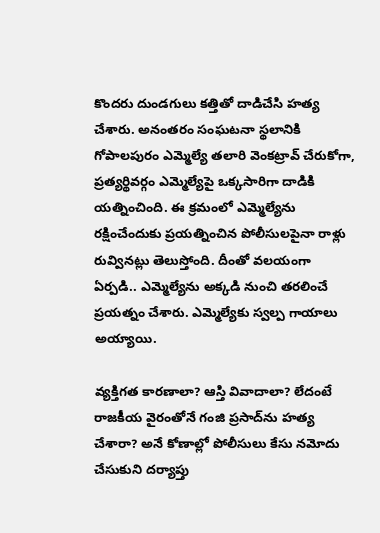కొందరు దుండగులు కత్తితో దాడిచేసి హత్య చేశారు. అనంతరం సంఘటనా స్థలానికి గోపాలపురం ఎమ్మెల్యే తలారి వెంకట్రావ్‌ చేరుకోగా, ప్రత్యర్థివర్గం ఎమ్మెల్యేపై ఒక్కసారిగా దాడికి యత్నించింది. ఈ క్రమంలో ఎమ్మెల్యేను రక్షించేందుకు ప్రయత్నించిన పోలీసులపైనా రాళ్లు రువ్వినట్లు తెలుస్తోంది. దీంతో వలయంగా ఏర్పడి.. ఎమ్మెల్యేను అక్కడి నుంచి తరలించే ప్రయత్నం చేశారు. ఎమ్మెల్యేకు స్వల్ప గాయాలు అయ్యాయి.

వ్యక్తిగత కారణాలా? ఆస్తి వివాదాలా? లేదంటే రాజకీయ వైరంతోనే గంజి ప్రసాద్‌ను హత్య చేశారా? అనే కోణాల్లో పోలీసులు కేసు నమోదు చేసుకుని దర్యాప్తు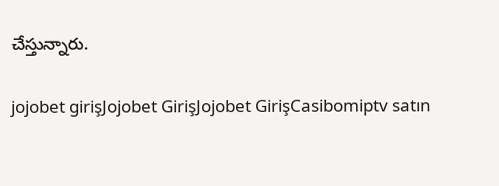చేస్తున్నారు.

jojobet girişJojobet GirişJojobet GirişCasibomiptv satın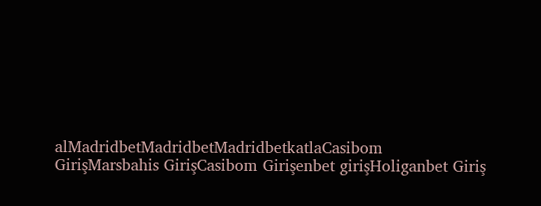alMadridbetMadridbetMadridbetkatlaCasibom GirişMarsbahis GirişCasibom Girişenbet girişHoliganbet Giriş